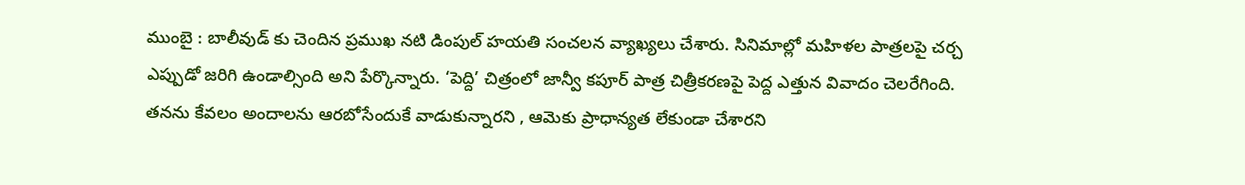ముంబై : బాలీవుడ్ కు చెందిన ప్రముఖ నటి డింపుల్ హయతి సంచలన వ్యాఖ్యలు చేశారు. సినిమాల్లో మహిళల పాత్రలపై చర్చ ఎప్పుడో జరిగి ఉండాల్సింది అని పేర్కొన్నారు. ‘పెద్ది’ చిత్రంలో జాన్వీ కపూర్ పాత్ర చిత్రీకరణపై పెద్ద ఎత్తున వివాదం చెలరేగింది. తనను కేవలం అందాలను ఆరబోసేందుకే వాడుకున్నారని , ఆమెకు ప్రాధాన్యత లేకుండా చేశారని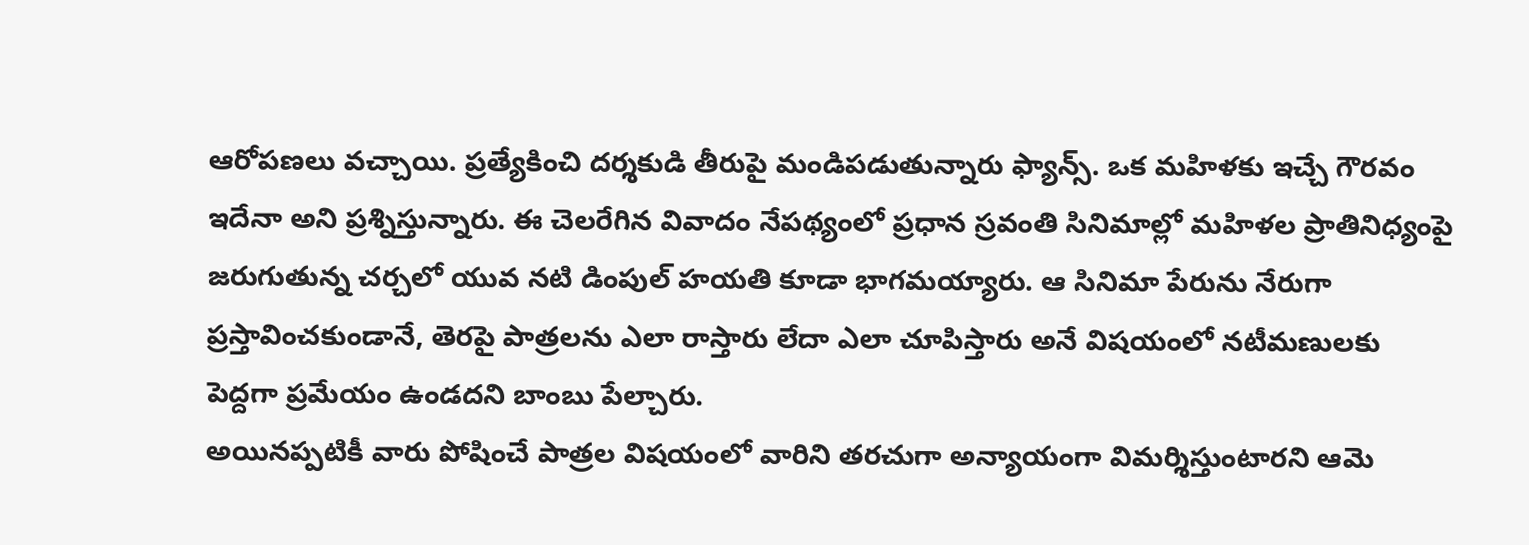ఆరోపణలు వచ్చాయి. ప్రత్యేకించి దర్శకుడి తీరుపై మండిపడుతున్నారు ఫ్యాన్స్. ఒక మహిళకు ఇచ్చే గౌరవం ఇదేనా అని ప్రశ్నిస్తున్నారు. ఈ చెలరేగిన వివాదం నేపథ్యంలో ప్రధాన స్రవంతి సినిమాల్లో మహిళల ప్రాతినిధ్యంపై జరుగుతున్న చర్చలో యువ నటి డింపుల్ హయతి కూడా భాగమయ్యారు. ఆ సినిమా పేరును నేరుగా ప్రస్తావించకుండానే, తెరపై పాత్రలను ఎలా రాస్తారు లేదా ఎలా చూపిస్తారు అనే విషయంలో నటీమణులకు పెద్దగా ప్రమేయం ఉండదని బాంబు పేల్చారు.
అయినప్పటికీ వారు పోషించే పాత్రల విషయంలో వారిని తరచుగా అన్యాయంగా విమర్శిస్తుంటారని ఆమె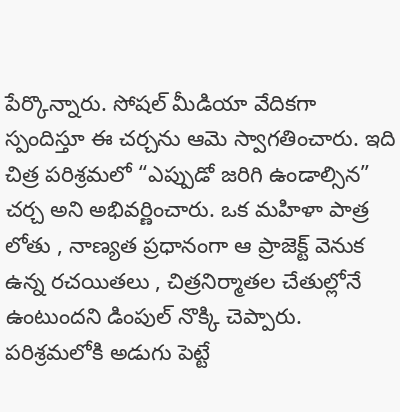పేర్కొన్నారు. సోషల్ మీడియా వేదికగా స్పందిస్తూ ఈ చర్చను ఆమె స్వాగతించారు. ఇది చిత్ర పరిశ్రమలో “ఎప్పుడో జరిగి ఉండాల్సిన” చర్చ అని అభివర్ణించారు. ఒక మహిళా పాత్ర లోతు , నాణ్యత ప్రధానంగా ఆ ప్రాజెక్ట్ వెనుక ఉన్న రచయితలు , చిత్రనిర్మాతల చేతుల్లోనే ఉంటుందని డింపుల్ నొక్కి చెప్పారు. పరిశ్రమలోకి అడుగు పెట్టే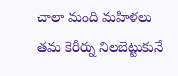చాలా మంది మహిళలు తమ కెరీర్ను నిలబెట్టుకునే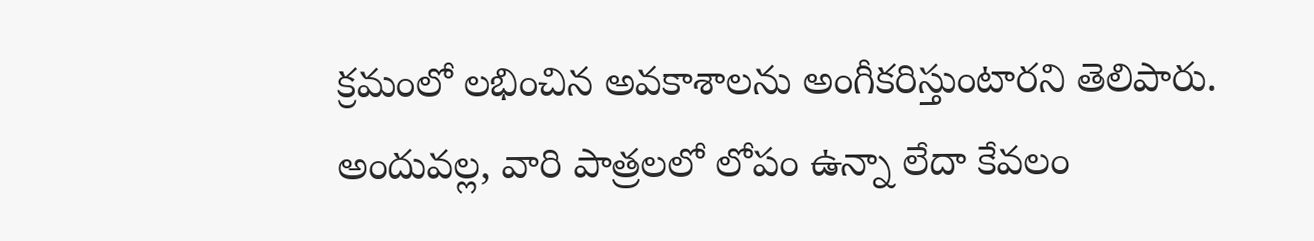క్రమంలో లభించిన అవకాశాలను అంగీకరిస్తుంటారని తెలిపారు. అందువల్ల, వారి పాత్రలలో లోపం ఉన్నా లేదా కేవలం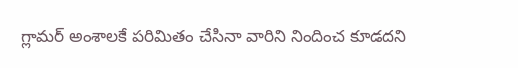గ్లామర్ అంశాలకే పరిమితం చేసినా వారిని నిందించ కూడదని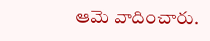ఆమె వాదించారు.